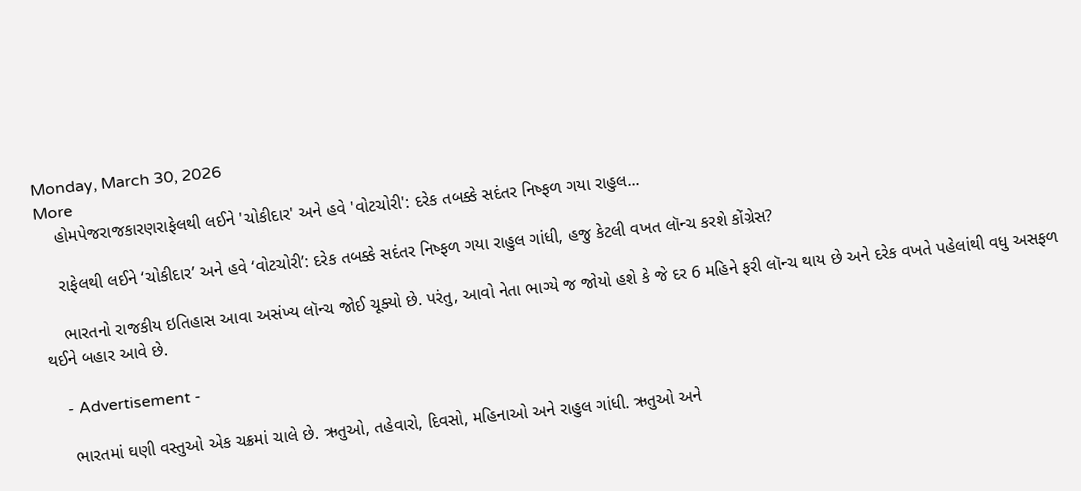Monday, March 30, 2026
More
    હોમપેજરાજકારણરાફેલથી લઈને 'ચોકીદાર' અને હવે 'વોટચોરી': દરેક તબક્કે સદંતર નિષ્ફળ ગયા રાહુલ...

    રાફેલથી લઈને ‘ચોકીદાર’ અને હવે ‘વોટચોરી’: દરેક તબક્કે સદંતર નિષ્ફળ ગયા રાહુલ ગાંધી, હજુ કેટલી વખત લૉન્ચ કરશે કોંગ્રેસ?

    ભારતનો રાજકીય ઇતિહાસ આવા અસંખ્ય લૉન્ચ જોઈ ચૂક્યો છે. પરંતુ, આવો નેતા ભાગ્યે જ જોયો હશે કે જે દર 6 મહિને ફરી લૉન્ચ થાય છે અને દરેક વખતે પહેલાંથી વધુ અસફળ થઈને બહાર આવે છે.

    - Advertisement -

    ભારતમાં ઘણી વસ્તુઓ એક ચક્રમાં ચાલે છે. ઋતુઓ, તહેવારો, દિવસો, મહિનાઓ અને રાહુલ ગાંધી. ઋતુઓ અને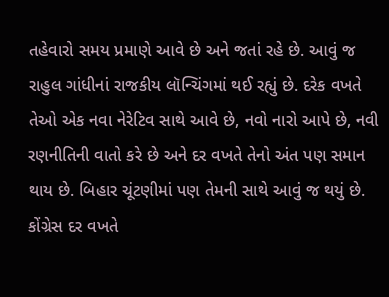તહેવારો સમય પ્રમાણે આવે છે અને જતાં રહે છે. આવું જ રાહુલ ગાંધીનાં રાજકીય લૉન્ચિંગમાં થઈ રહ્યું છે. દરેક વખતે તેઓ એક નવા નેરેટિવ સાથે આવે છે, નવો નારો આપે છે, નવી રણનીતિની વાતો કરે છે અને દર વખતે તેનો અંત પણ સમાન થાય છે. બિહાર ચૂંટણીમાં પણ તેમની સાથે આવું જ થયું છે. કોંગ્રેસ દર વખતે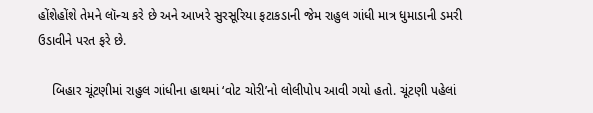હોંશેહોંશે તેમને લૉન્ચ કરે છે અને આખરે સુરસૂરિયા ફટાકડાની જેમ રાહુલ ગાંધી માત્ર ધુમાડાની ડમરી ઉડાવીને પરત ફરે છે.

    બિહાર ચૂંટણીમાં રાહુલ ગાંધીના હાથમાં ‘વોટ ચોરી’નો લોલીપોપ આવી ગયો હતો. ચૂંટણી પહેલાં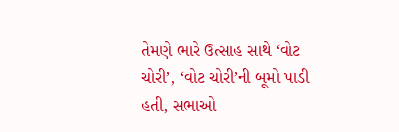તેમણે ભારે ઉત્સાહ સાથે ‘વોટ ચોરી’, ‘વોટ ચોરી’ની બૂમો પાડી હતી, સભાઓ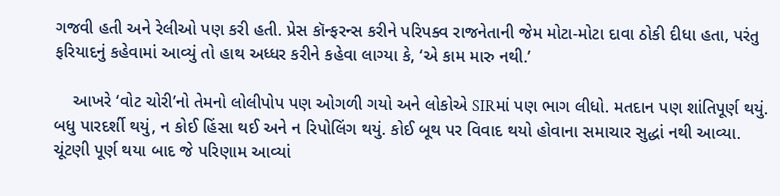ગજવી હતી અને રેલીઓ પણ કરી હતી. પ્રેસ કૉન્ફરન્સ કરીને પરિપક્વ રાજનેતાની જેમ મોટા-મોટા દાવા ઠોકી દીધા હતા, પરંતુ ફરિયાદનું કહેવામાં આવ્યું તો હાથ અધ્ધર કરીને કહેવા લાગ્યા કે, ‘એ કામ મારુ નથી.’

    આખરે ‘વોટ ચોરી’નો તેમનો લોલીપોપ પણ ઓગળી ગયો અને લોકોએ SIRમાં પણ ભાગ લીધો. મતદાન પણ શાંતિપૂર્ણ થયું. બધુ પારદર્શી થયું, ન કોઈ હિંસા થઈ અને ન રિપોલિંગ થયું. કોઈ બૂથ પર વિવાદ થયો હોવાના સમાચાર સુદ્ધાં નથી આવ્યા. ચૂંટણી પૂર્ણ થયા બાદ જે પરિણામ આવ્યાં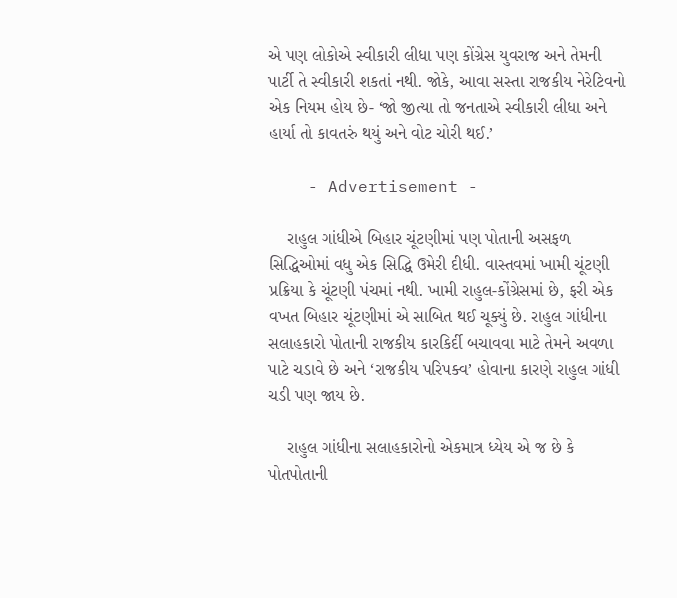એ પણ લોકોએ સ્વીકારી લીધા પણ કોંગ્રેસ યુવરાજ અને તેમની પાર્ટી તે સ્વીકારી શકતાં નથી. જોકે, આવા સસ્તા રાજકીય નેરેટિવનો એક નિયમ હોય છે- ‘જો જીત્યા તો જનતાએ સ્વીકારી લીધા અને હાર્યા તો કાવતરું થયું અને વોટ ચોરી થઈ.’

    - Advertisement -

    રાહુલ ગાંધીએ બિહાર ચૂંટણીમાં પણ પોતાની અસફળ સિદ્ધિઓમાં વધુ એક સિદ્ધિ ઉમેરી દીધી. વાસ્તવમાં ખામી ચૂંટણી પ્રક્રિયા કે ચૂંટણી પંચમાં નથી. ખામી રાહુલ-કોંગ્રેસમાં છે, ફરી એક વખત બિહાર ચૂંટણીમાં એ સાબિત થઈ ચૂક્યું છે. રાહુલ ગાંધીના સલાહકારો પોતાની રાજકીય કારકિર્દી બચાવવા માટે તેમને અવળા પાટે ચડાવે છે અને ‘રાજકીય પરિપક્વ’ હોવાના કારણે રાહુલ ગાંધી ચડી પણ જાય છે.

    રાહુલ ગાંધીના સલાહકારોનો એકમાત્ર ધ્યેય એ જ છે કે પોતપોતાની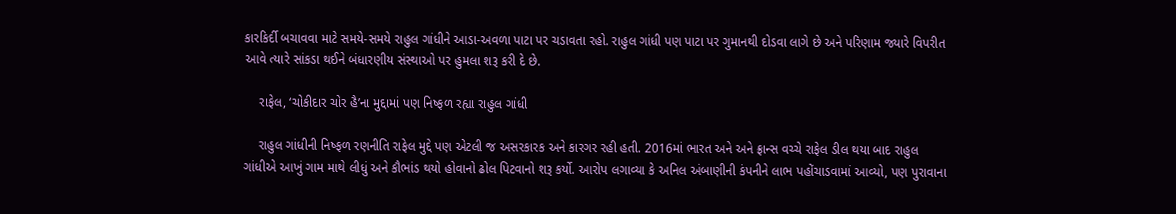કારકિર્દી બચાવવા માટે સમયે-સમયે રાહુલ ગાંધીને આડા-અવળા પાટા પર ચડાવતા રહો. રાહુલ ગાંધી પણ પાટા પર ગુમાનથી દોડવા લાગે છે અને પરિણામ જ્યારે વિપરીત આવે ત્યારે સાંકડા થઈને બંધારણીય સંસ્થાઓ પર હુમલા શરૂ કરી દે છે.

    રાફેલ, ‘ચોકીદાર ચોર હૈ’ના મુદ્દામાં પણ નિષ્ફળ રહ્યા રાહુલ ગાંધી

    રાહુલ ગાંધીની નિષ્ફળ રણનીતિ રાફેલ મુદ્દે પણ એટલી જ અસરકારક અને કારગર રહી હતી. 2016માં ભારત અને અને ફ્રાન્સ વચ્ચે રાફેલ ડીલ થયા બાદ રાહુલ ગાંધીએ આખું ગામ માથે લીધું અને કૌભાંડ થયો હોવાનો ઢોલ પિટવાનો શરૂ કર્યો. આરોપ લગાવ્યા કે અનિલ અંબાણીની કંપનીને લાભ પહોંચાડવામાં આવ્યો, પણ પુરાવાના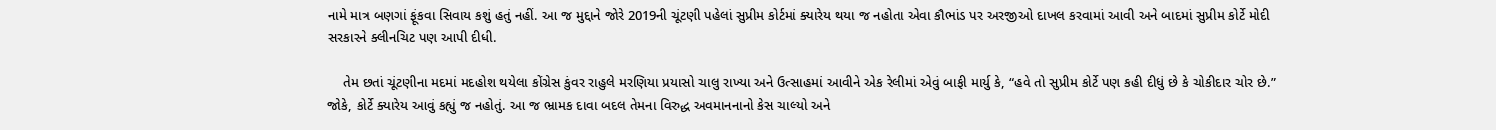નામે માત્ર બણગાં ફૂંકવા સિવાય કશું હતું નહીં. આ જ મુદ્દાને જોરે 2019ની ચૂંટણી પહેલાં સુપ્રીમ કોર્ટમાં ક્યારેય થયા જ નહોતા એવા કૌભાંડ પર અરજીઓ દાખલ કરવામાં આવી અને બાદમાં સુપ્રીમ કોર્ટે મોદી સરકારને ક્લીનચિટ પણ આપી દીધી.

    તેમ છતાં ચૂંટણીના મદમાં મદહોશ થયેલા કોંગ્રેસ કુંવર રાહુલે મરણિયા પ્રયાસો ચાલુ રાખ્યા અને ઉત્સાહમાં આવીને એક રેલીમાં એવું બાફી માર્યુ કે, “હવે તો સુપ્રીમ કોર્ટે પણ કહી દીધું છે કે ચોકીદાર ચોર છે.” જોકે, કોર્ટે ક્યારેય આવું કહ્યું જ નહોતું. આ જ ભ્રામક દાવા બદલ તેમના વિરુદ્ધ અવમાનનાનો કેસ ચાલ્યો અને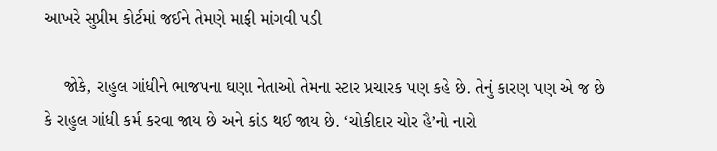આખરે સુપ્રીમ કોર્ટમાં જઈને તેમણે માફી માંગવી પડી

    જોકે, રાહુલ ગાંધીને ભાજપના ઘણા નેતાઓ તેમના સ્ટાર પ્રચારક પણ કહે છે. તેનું કારણ પણ એ જ છે કે રાહુલ ગાંધી કર્મ કરવા જાય છે અને કાંડ થઈ જાય છે. ‘ચોકીદાર ચોર હૈ’નો નારો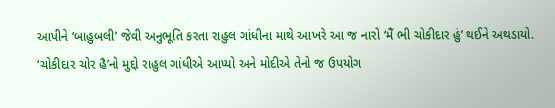આપીને ‘બાહુબલી’ જેવી અનુભૂતિ કરતા રાહુલ ગાંધીના માથે આખરે આ જ નારો ‘મૈં ભી ચોકીદાર હું’ થઈને અથડાયો. ‘ચોકીદાર ચોર હૈ’નો મુદ્દો રાહુલ ગાંધીએ આપ્યો અને મોદીએ તેનો જ ઉપયોગ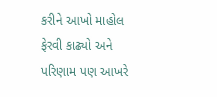કરીને આખો માહોલ ફેરવી કાઢ્યો અને પરિણામ પણ આખરે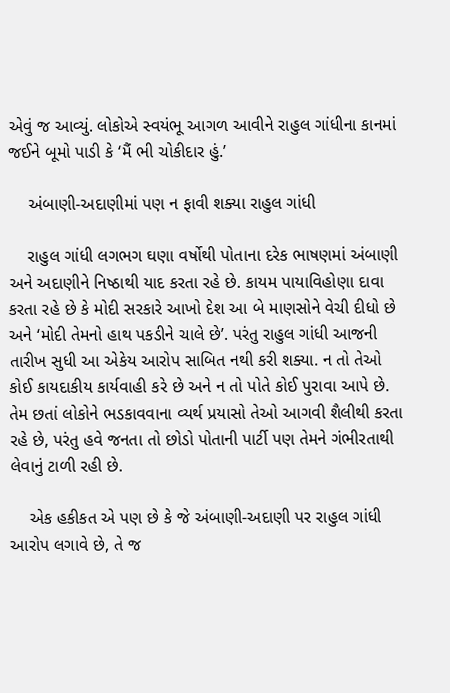એવું જ આવ્યું. લોકોએ સ્વયંભૂ આગળ આવીને રાહુલ ગાંધીના કાનમાં જઈને બૂમો પાડી કે ‘મૈં ભી ચોકીદાર હું.’

    અંબાણી-અદાણીમાં પણ ન ફાવી શક્યા રાહુલ ગાંધી

    રાહુલ ગાંધી લગભગ ઘણા વર્ષોથી પોતાના દરેક ભાષણમાં અંબાણી અને અદાણીને નિષ્ઠાથી યાદ કરતા રહે છે. કાયમ પાયાવિહોણા દાવા કરતા રહે છે કે મોદી સરકારે આખો દેશ આ બે માણસોને વેચી દીધો છે અને ‘મોદી તેમનો હાથ પકડીને ચાલે છે’. પરંતુ રાહુલ ગાંધી આજની તારીખ સુધી આ એકેય આરોપ સાબિત નથી કરી શક્યા. ન તો તેઓ કોઈ કાયદાકીય કાર્યવાહી કરે છે અને ન તો પોતે કોઈ પુરાવા આપે છે. તેમ છતાં લોકોને ભડકાવવાના વ્યર્થ પ્રયાસો તેઓ આગવી શૈલીથી કરતા રહે છે, પરંતુ હવે જનતા તો છોડો પોતાની પાર્ટી પણ તેમને ગંભીરતાથી લેવાનું ટાળી રહી છે.

    એક હકીકત એ પણ છે કે જે અંબાણી-અદાણી પર રાહુલ ગાંધી આરોપ લગાવે છે, તે જ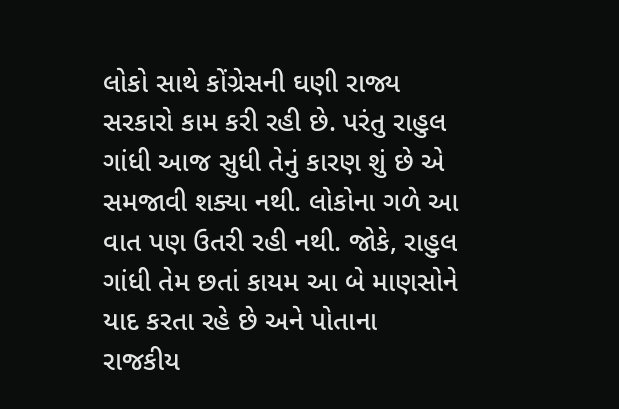લોકો સાથે કોંગ્રેસની ઘણી રાજ્ય સરકારો કામ કરી રહી છે. પરંતુ રાહુલ ગાંધી આજ સુધી તેનું કારણ શું છે એ સમજાવી શક્યા નથી. લોકોના ગળે આ વાત પણ ઉતરી રહી નથી. જોકે, રાહુલ ગાંધી તેમ છતાં કાયમ આ બે માણસોને યાદ કરતા રહે છે અને પોતાના રાજકીય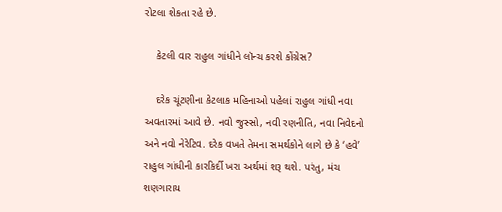રોટલા શેકતા રહે છે.

    કેટલી વાર રાહુલ ગાંધીને લૉન્ચ કરશે કોંગ્રેસ?

    દરેક ચૂંટણીના કેટલાક મહિનાઓ પહેલાં રાહુલ ગાંધી નવા અવતારમાં આવે છે. નવો જુસ્સો, નવી રણનીતિ, નવા નિવેદનો અને નવો નેરેટિવ. દરેક વખતે તેમના સમર્થકોને લાગે છે કે ‘હવે’ રાહુલ ગાંધીની કારકિર્દી ખરા અર્થમાં શરૂ થશે. પરંતુ, મંચ શણગારાય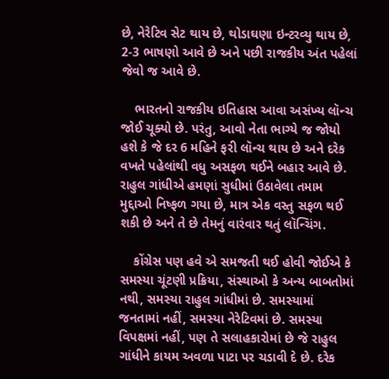છે, નેરેટિવ સેટ થાય છે, થોડાઘણા ઇન્ટરવ્યુ થાય છે, 2-3 ભાષણો આવે છે અને પછી રાજકીય અંત પહેલાં જેવો જ આવે છે.

    ભારતનો રાજકીય ઇતિહાસ આવા અસંખ્ય લૉન્ચ જોઈ ચૂક્યો છે. પરંતુ, આવો નેતા ભાગ્યે જ જોયો હશે કે જે દર 6 મહિને ફરી લૉન્ચ થાય છે અને દરેક વખતે પહેલાંથી વધુ અસફળ થઈને બહાર આવે છે. રાહુલ ગાંધીએ હમણાં સુધીમાં ઉઠાવેલા તમામ મુદ્દાઓ નિષ્ફળ ગયા છે, માત્ર એક વસ્તુ સફળ થઈ શકી છે અને તે છે તેમનું વારંવાર થતું લૉન્ચિંગ.

    કોંગ્રેસ પણ હવે એ સમજતી થઈ હોવી જોઈએ કે સમસ્યા ચૂંટણી પ્રક્રિયા, સંસ્થાઓ કે અન્ય બાબતોમાં નથી, સમસ્યા રાહુલ ગાંધીમાં છે. સમસ્યામાં જનતામાં નહીં, સમસ્યા નેરેટિવમાં છે. સમસ્યા વિપક્ષમાં નહીં, પણ તે સલાહકારોમાં છે જે રાહુલ ગાંધીને કાયમ અવળા પાટા પર ચડાવી દે છે. દરેક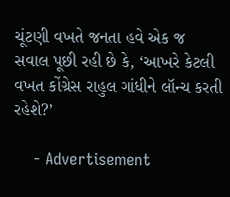ચૂંટણી વખતે જનતા હવે એક જ સવાલ પૂછી રહી છે કે, ‘આખરે કેટલી વખત કોંગ્રેસ રાહુલ ગાંધીને લૉન્ચ કરતી રહેશે?’

    - Advertisement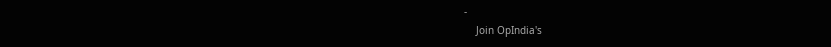-
    Join OpIndia's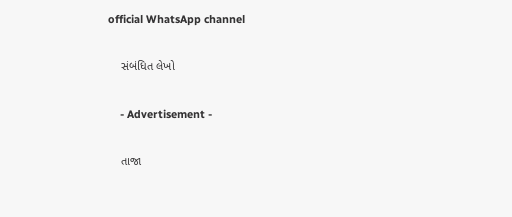official WhatsApp channel

    સંબંધિત લેખો

    - Advertisement -

    તાજા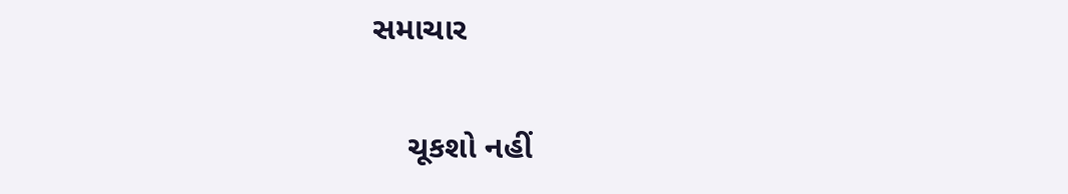સમાચાર

    ચૂકશો નહીં